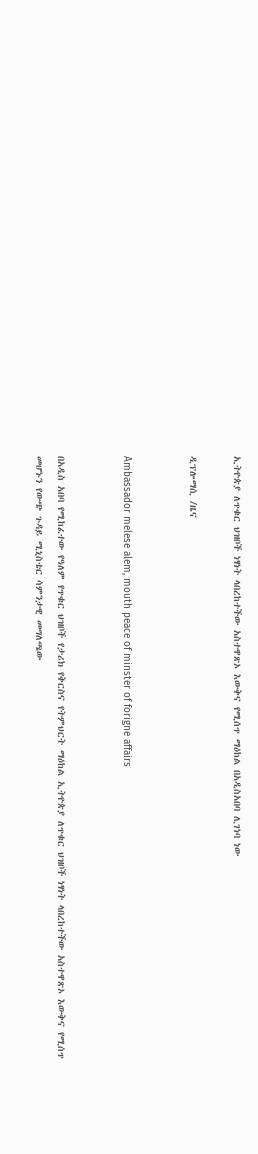ኢትዮጵያ ለጥቁር ህዝቦች ነፃነት ላበረከተችው አስተዋጽኦ እውቅና የሚሰጥ ማዕከል በአዲስአበባ ሊገነባ ነው

ዲፕሎማሲ /ዜና


Ambassador melese alem, mouth peace of minster of forigne affairs


በአዲስ አበባ የሚከፈተው የዓለም የጥቁር ህዝቦች የታሪክ የቅርስና የትምህርት ማዕከል ኢትዮጵያ ለጥቁር ህዝቦች ነፃነት ላበረከተችው አስተዋጽኦ እውቅና የሚሰጥ መሆኑን የውጭ ጉዳይ ሚኒስቴር ሳምንታዊ መግለጫው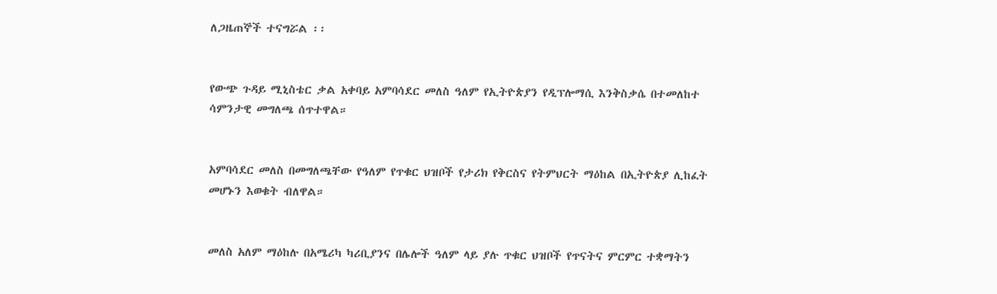ለጋዜጠኞች ተናግሯል ፡፡


የውጭ ጉዳይ ሚኒስቴር ቃል አቀባይ አምባሳደር መለስ ዓለም የኢትዮጵያን የዲፕሎማሲ እንቅስቃሴ በተመለከተ ሳምንታዊ መግለጫ ሰጥተዋል።


አምባሳደር መለስ በመግለጫቸው የዓለም የጥቁር ህዝቦች የታሪክ የቅርስና የትምህርት ማዕከል በኢትዮጵያ ሊከፈት መሆኑን እወቁት ብለዋል።


መለስ አለም ማዕከሉ በአሜሪካ ካሪቢያንና በሌሎች ዓለም ላይ ያሉ ጥቁር ህዝቦች የጥናትና ምርምር ተቋማትን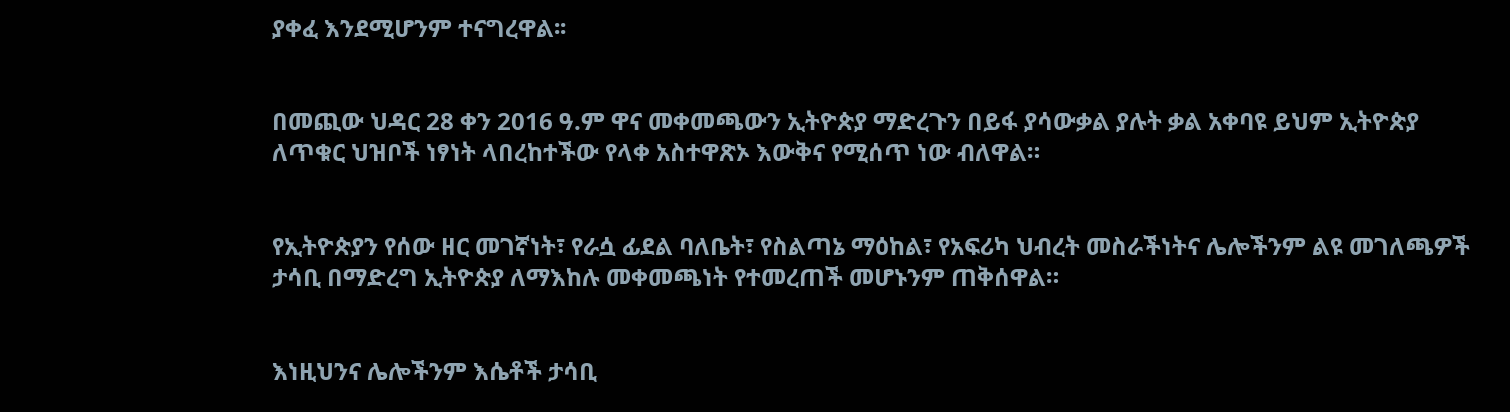ያቀፈ እንደሚሆንም ተናግረዋል፡፡


በመጪው ህዳር 28 ቀን 2016 ዓ.ም ዋና መቀመጫውን ኢትዮጵያ ማድረጉን በይፋ ያሳውቃል ያሉት ቃል አቀባዩ ይህም ኢትዮጵያ ለጥቁር ህዝቦች ነፃነት ላበረከተችው የላቀ አስተዋጽኦ እውቅና የሚሰጥ ነው ብለዋል።


የኢትዮጵያን የሰው ዘር መገኛነት፣ የራሷ ፊደል ባለቤት፣ የስልጣኔ ማዕከል፣ የአፍሪካ ህብረት መስራችነትና ሌሎችንም ልዩ መገለጫዎች ታሳቢ በማድረግ ኢትዮጵያ ለማእከሉ መቀመጫነት የተመረጠች መሆኑንም ጠቅሰዋል።


እነዚህንና ሌሎችንም እሴቶች ታሳቢ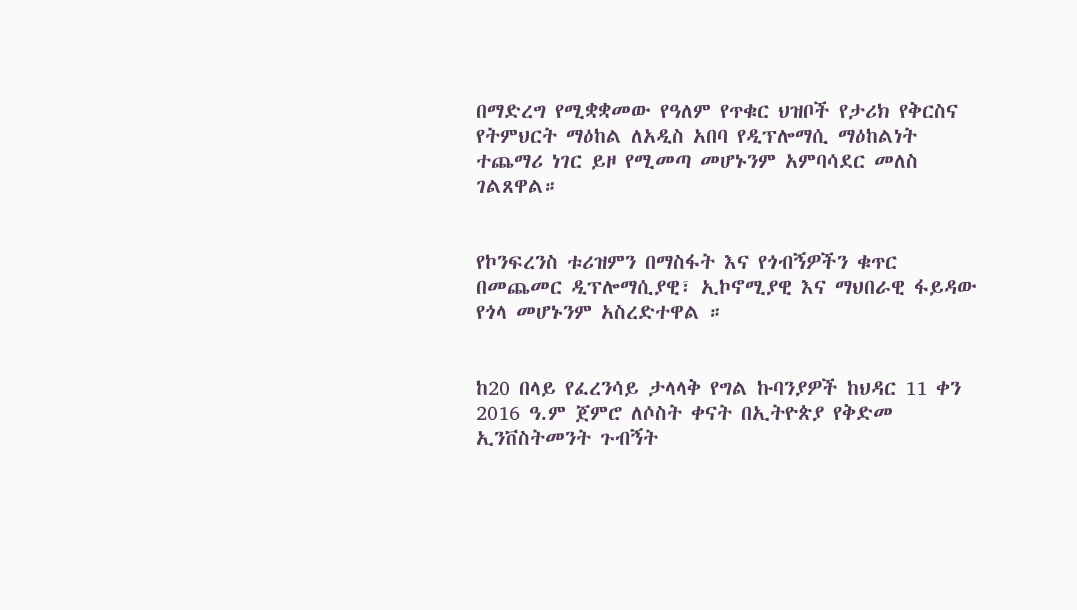በማድረግ የሚቋቋመው የዓለም የጥቁር ህዝቦች የታሪክ የቅርስና የትምህርት ማዕከል ለአዲስ አበባ የዲፕሎማሲ ማዕከልነት ተጨማሪ ነገር ይዞ የሚመጣ መሆኑንም አምባሳደር መለስ ገልጸዋል።


የኮንፍረንስ ቱሪዝምን በማስፋት እና የጎብኝዎችን ቁጥር በመጨመር ዲፕሎማሲያዊ፣ ኢኮኖሚያዊ እና ማህበራዊ ፋይዳው የጎላ መሆኑንም አስረድተዋል ።


ከ20 በላይ የፈረንሳይ ታላላቅ የግል ኩባንያዎች ከህዳር 11 ቀን 2016 ዓ.ም ጀምሮ ለሶስት ቀናት በኢትዮጵያ የቅድመ ኢንቨስትመንት ጉብኝት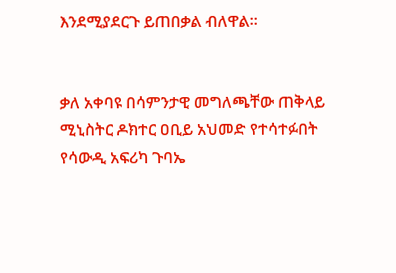እንደሚያደርጉ ይጠበቃል ብለዋል።


ቃለ አቀባዩ በሳምንታዊ መግለጫቸው ጠቅላይ ሚኒስትር ዶክተር ዐቢይ አህመድ የተሳተፉበት የሳውዲ አፍሪካ ጉባኤ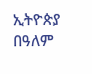ኢትዮጵያ በዓለም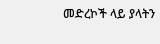መድረኮች ላይ ያላትን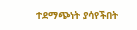ተደማጭነት ያሳየችበት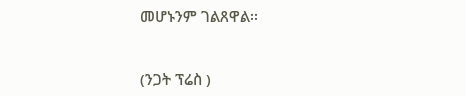መሆኑንም ገልጸዋል፡፡


(ንጋት ፕሬስ )